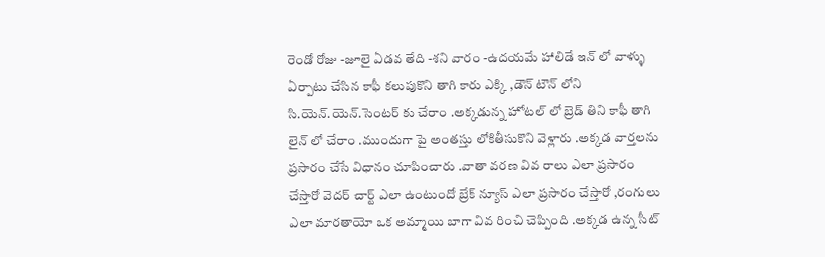రెండో రోజు -జూలై ఏడవ తేది -శని వారం -ఉదయమే హాలిడే ఇన్ లో వాళ్ళు ఏర్పాటు చేసిన కాఫీ కలుపుకొని తాగి కారు ఎక్కి ,డౌన్ టౌన్ లోని సి.యెన్.యెన్.సెంటర్ కు చేరాం .అక్కడున్న హోటల్ లో బ్రెడ్ తిని కాఫీ తాగి లైన్ లో చేరాం .ముందుగా పై అంతస్తు లోకితీసుకొని వెళ్లారు .అక్కడ వార్తలను ప్రసారం చేసే విధానం చూపించారు .వాతా వరణ వివ రాలు ఎలా ప్రసారం చేస్తారో వెదర్ చార్ట్ ఎలా ఉంటుందో బ్రేక్ న్యూస్ ఎలా ప్రసారం చేస్తారో ,రంగులు ఎలా మారతాయో ఒక అమ్మాయి బాగా వివ రించి చెప్పింది .అక్కడ ఉన్న సీట్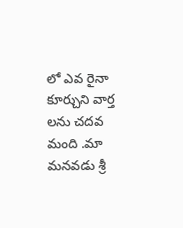లో ఎవ రైనా కూర్చుని వార్త లను చదవ మంది .మా మనవడు శ్రీ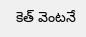కెత్ వెంటనే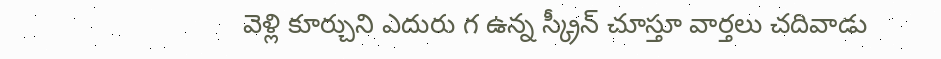వెళ్లి కూర్చుని ఎదురు గ ఉన్న స్క్రీన్ చూస్తూ వార్తలు చదివాడు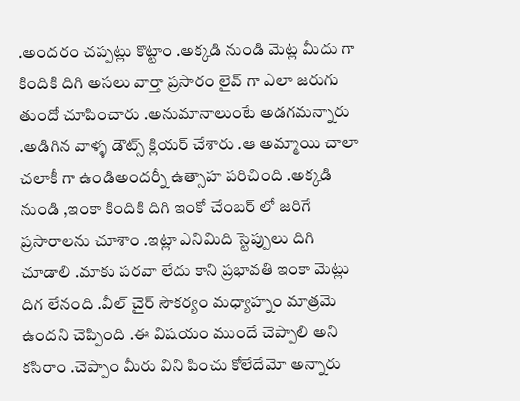.అందరం చప్పట్లు కొట్టాం .అక్కడి నుండి మెట్ల మీదు గా కిందికి దిగి అసలు వార్తా ప్రసారం లైవ్ గా ఎలా జరుగు తుందో చూపించారు .అనుమానాలుంటే అడగమన్నారు .అడిగిన వాళ్ళ డౌట్స్ క్లియర్ చేశారు .ఆ అమ్మాయి చాలా చలాకీ గా ఉండిఅందర్నీ ఉత్సాహ పరిచింది .అక్కడి నుండి ,ఇంకా కిందికి దిగి ఇంకో చేంబర్ లో జరిగే ప్రసారాలను చూశాం .ఇట్లా ఎనిమిది స్టెప్పులు దిగి చూడాలి .మాకు పరవా లేదు కాని ప్రభావతి ఇంకా మెట్లు దిగ లేనంది .వీల్ చైర్ సౌకర్యం మధ్యాహ్నం మాత్రమె ఉందని చెప్పింది .ఈ విషయం ముందే చెప్పాలి అని కసిరాం .చెప్పాం మీరు విని పించు కోలేదేమో అన్నారు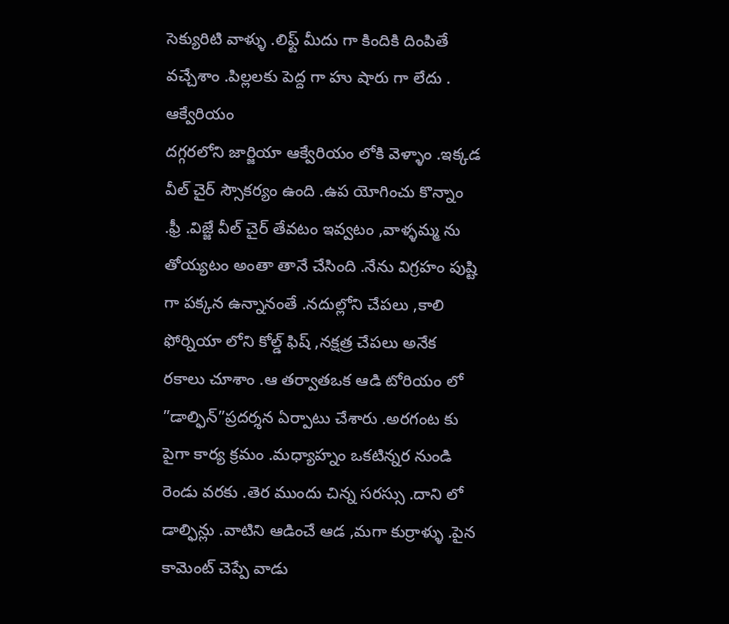సెక్యురిటి వాళ్ళు .లిఫ్ట్ మీదు గా కిందికి దింపితే వచ్చేశాం .పిల్లలకు పెద్ద గా హు షారు గా లేదు .
ఆక్వేరియం
దగ్గరలోని జార్జియా ఆక్వేరియం లోకి వెళ్ళాం .ఇక్కడ వీల్ చైర్ స్సౌకర్యం ఉంది .ఉప యోగించు కొన్నాం .ఫ్రీ .విజ్జే వీల్ చైర్ తేవటం ఇవ్వటం ,వాళ్ళమ్మ ను తోయ్యటం అంతా తానే చేసింది .నేను విగ్రహం పుష్టి గా పక్కన ఉన్నానంతే .నదుల్లోని చేపలు ,కాలి ఫోర్నియా లోని కోల్డ్ ఫిష్ ,నక్షత్ర చేపలు అనేక రకాలు చూశాం .ఆ తర్వాతఒక ఆడి టోరియం లో ”డాల్ఫిన్”ప్రదర్శన ఏర్పాటు చేశారు .అరగంట కు పైగా కార్య క్రమం .మధ్యాహ్నం ఒకటిన్నర నుండి రెండు వరకు .తెర ముందు చిన్న సరస్సు .దాని లో డాల్ఫిన్లు .వాటిని ఆడించే ఆడ ,మగా కుర్రాళ్ళు .పైన కామెంట్ చెప్పే వాడు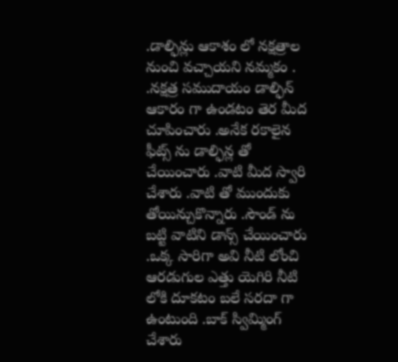.డాల్ఫిన్లు ఆకాశం లో నక్షత్రాల నుంచి వచ్చాయని నమ్మకం . .నక్షత్ర సముదాయం డాల్ఫిన్ ఆకారం గా ఉండటం తెర మీద చూపించారు .అనేక రకాలైన ఫీట్స్ ను డాల్ఫిన్ల తో చేయించారు .వాటి మీద స్వారి చేశారు .వాటి తో ముందుకు తోయిన్చుకొన్నారు .సౌండ్ ను బట్టి వాటిని డాన్స్ చేయించారు .ఒక్క సారిగా అవి నీటి లోంచి ఆరడుగుల ఎత్తు యెగిరి నీటి లోకి దూకటం బలే సరదా గా ఉంటుంది .బాక్ స్విమ్మింగ్ చేశారు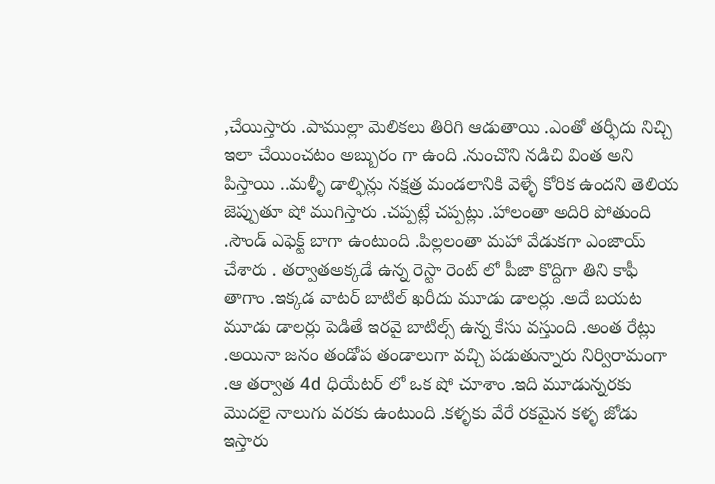,చేయిస్తారు .పాముల్లా మెలికలు తిరిగి ఆడుతాయి .ఎంతో తర్ఫీదు నిచ్చి ఇలా చేయించటం అబ్బురం గా ఉంది .నుంచొని నడిచి వింత అని పిస్తాయి ..మళ్ళీ డాల్ఫిన్లు నక్షత్ర మండలానికి వెళ్ళే కోరిక ఉందని తెలియ జెప్పుతూ షో ముగిస్తారు .చప్పట్లే చప్పట్లు .హాలంతా అదిరి పోతుంది .సౌండ్ ఎఫెక్ట్ బాగా ఉంటుంది .పిల్లలంతా మహా వేడుకగా ఎంజాయ్ చేశారు . తర్వాతఅక్కడే ఉన్న రెస్టా రెంట్ లో పీజా కొద్దిగా తిని కాఫీ తాగాం .ఇక్కడ వాటర్ బాటిల్ ఖరీదు మూడు డాలర్లు .అదే బయట మూడు డాలర్లు పెడితే ఇరవై బాటిల్స్ ఉన్న కేసు వస్తుంది .అంత రేట్లు .అయినా జనం తండోప తండాలుగా వచ్చి పడుతున్నారు నిర్విరామంగా .ఆ తర్వాత 4d ధియేటర్ లో ఒక షో చూశాం .ఇది మూడున్నరకు మొదలై నాలుగు వరకు ఉంటుంది .కళ్ళకు వేరే రకమైన కళ్ళ జోడు ఇస్తారు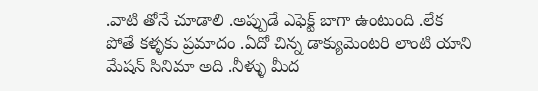.వాటి తోనే చూడాలి .అప్పుడే ఎఫెక్ట్ బాగా ఉంటుంది .లేక పోతే కళ్ళకు ప్రమాదం .ఏదో చిన్న డాక్యుమెంటరి లాంటి యాని మేషన్ సినిమా అది .నీళ్ళు మీద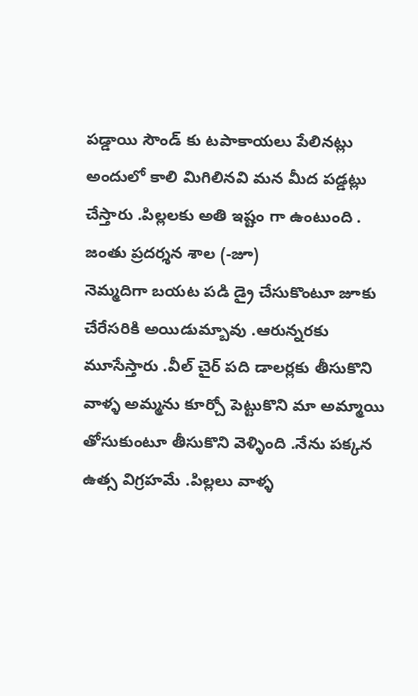పడ్డాయి సౌండ్ కు టపాకాయలు పేలినట్లు అందులో కాలి మిగిలినవి మన మీద పడ్డట్లు చేస్తారు .పిల్లలకు అతి ఇష్టం గా ఉంటుంది .
జంతు ప్రదర్శన శాల (-జూ)
నెమ్మదిగా బయట పడి డ్రై చేసుకొంటూ జూకు చేరేసరికి అయిడుమ్బావు .ఆరున్నరకు మూసేస్తారు .వీల్ చైర్ పది డాలర్లకు తీసుకొని వాళ్ళ అమ్మను కూర్చో పెట్టుకొని మా అమ్మాయి తోసుకుంటూ తీసుకొని వెళ్ళింది .నేను పక్కన ఉత్స విగ్రహమే .పిల్లలు వాళ్ళ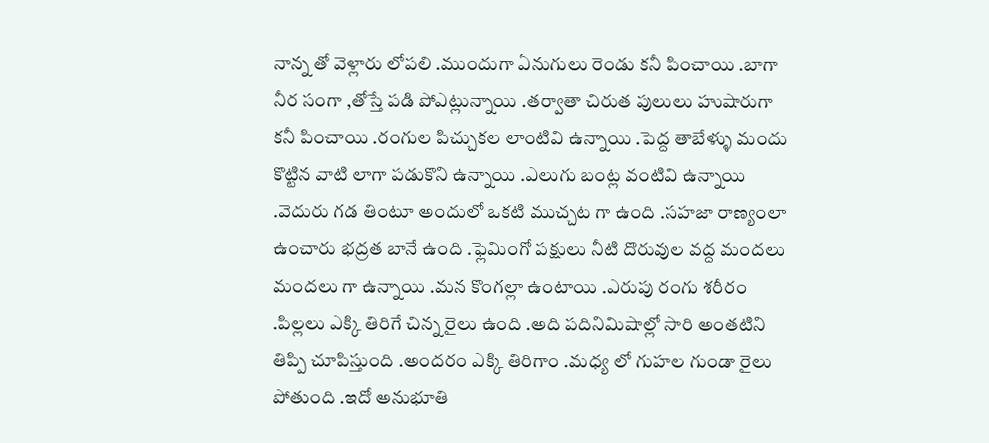నాన్న తో వెళ్లారు లోపలి .ముందుగా ఏనుగులు రెండు కనీ పించాయి .బాగా నీర సంగా ,తోస్తే పడి పోఎట్లున్నాయి .తర్వాతా చిరుత పులులు హుషారుగా కనీ పించాయి .రంగుల పిచ్చుకల లాంటివి ఉన్నాయి .పెద్ద తాబేళ్ళు మందు కొట్టిన వాటి లాగా పడుకొని ఉన్నాయి .ఎలుగు బంట్ల వంటివి ఉన్నాయి .వెదురు గడ తింటూ అందులో ఒకటి ముచ్చట గా ఉంది .సహజా రాణ్యంలా ఉంచారు భద్రత బానే ఉంది .ఫ్లెమింగో పక్షులు నీటి దొరువుల వద్ద మందలు మందలు గా ఉన్నాయి .మన కొంగల్లా ఉంటాయి .ఎరుపు రంగు శరీరం .పిల్లలు ఎక్కి తిరిగే చిన్న రైలు ఉంది .అది పదినిమిషాల్లో సారి అంతటిని తిప్పి చూపిస్తుంది .అందరం ఎక్కి తిరిగాం .మధ్య లో గుహల గుండా రైలు పోతుంది .ఇదో అనుభూతి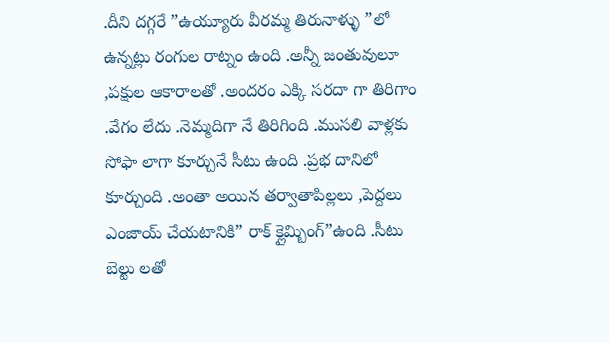.దీని దగ్గరే ”ఉయ్యూరు వీరమ్మ తిరునాళ్ళు ”లో ఉన్నట్లు రంగుల రాట్నం ఉంది .అన్నీ జంతువులూ ,పక్షుల ఆకారాలతో .అందరం ఎక్కి సరదా గా తిరిగాం .వేగం లేదు .నెమ్మదిగా నే తిరిగింది .ముసలి వాళ్లకు సోఫా లాగా కూర్చునే సీటు ఉంది .ప్రభ దానిలో కూర్చుంది .అంతా అయిన తర్వాతాపిల్లలు ,పెద్దలు ఎంజాయ్ చేయటానికి” రాక్ క్లైమ్బింగ్”ఉంది .సీటు బెల్టు లతో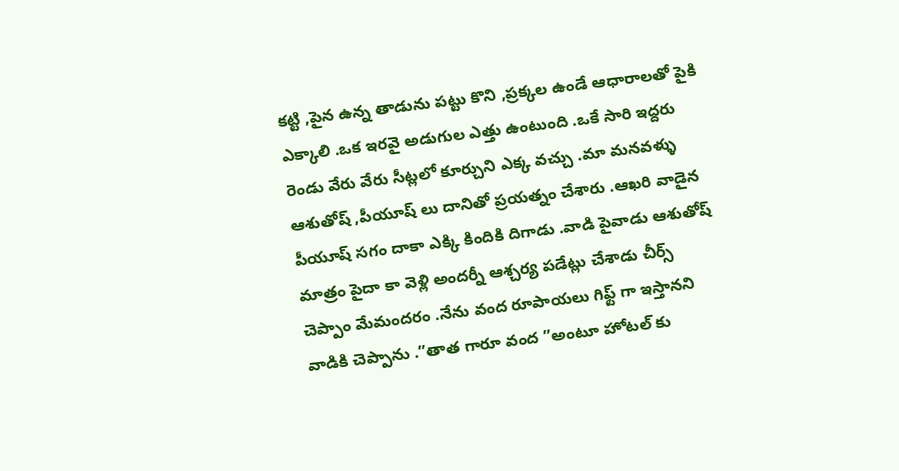కట్టి ,పైన ఉన్న తాడును పట్టు కొని ,ప్రక్కల ఉండే ఆధారాలతో పైకి ఎక్కాలి .ఒక ఇరవై అడుగుల ఎత్తు ఉంటుంది .ఒకే సారి ఇద్దరు రెండు వేరు వేరు సీట్లలో కూర్చుని ఎక్క వచ్చు .మా మనవళ్ళు ఆశుతోష్ ,పీయూష్ లు దానితో ప్రయత్నం చేశారు .ఆఖరి వాడైన పీయూష్ సగం దాకా ఎక్కి కిందికి దిగాడు .వాడి పైవాడు ఆశుతోష్ మాత్రం పైదా కా వెళ్లి అందర్నీ ఆశ్చర్య పడేట్లు చేశాడు చీర్స్ చెప్పాం మేమందరం .నేను వంద రూపాయలు గిఫ్ట్ గా ఇస్తానని వాడికి చెప్పాను .”తాత గారూ వంద ”అంటూ హోటల్ కు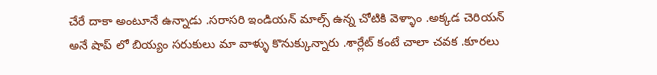చేరే దాకా అంటూనే ఉన్నాడు .సరాసరి ఇండియన్ మాల్స్ ఉన్న చోటికి వెళ్ళాం .అక్కడ చెరియన్ అనే షాప్ లో బియ్యం సరుకులు మా వాళ్ళు కొనుక్కున్నారు .శార్లేట్ కంటే చాలా చవక .కూరలు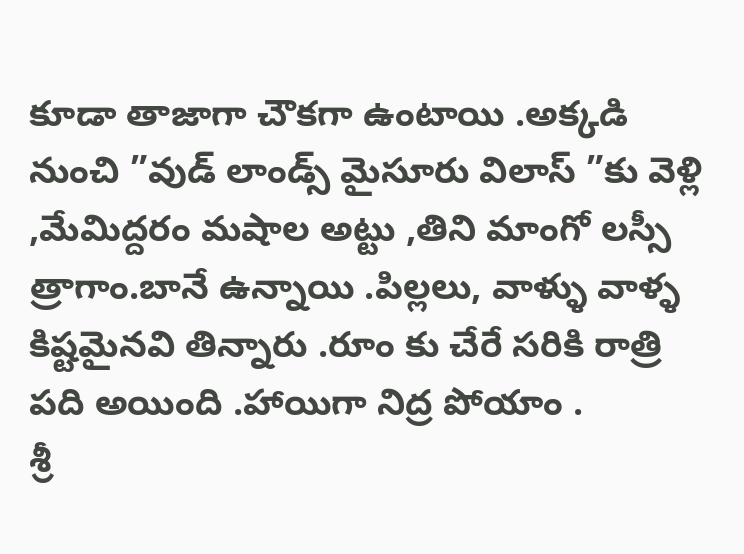కూడా తాజాగా చౌకగా ఉంటాయి .అక్కడి నుంచి ”వుడ్ లాండ్స్ మైసూరు విలాస్ ”కు వెళ్లి ,మేమిద్దరం మషాల అట్టు ,తిని మాంగో లస్సీ త్రాగాం.బానే ఉన్నాయి .పిల్లలు, వాళ్ళు వాళ్ళ కిష్టమైనవి తిన్నారు .రూం కు చేరే సరికి రాత్రి పది అయింది .హాయిగా నిద్ర పోయాం .
శ్రీ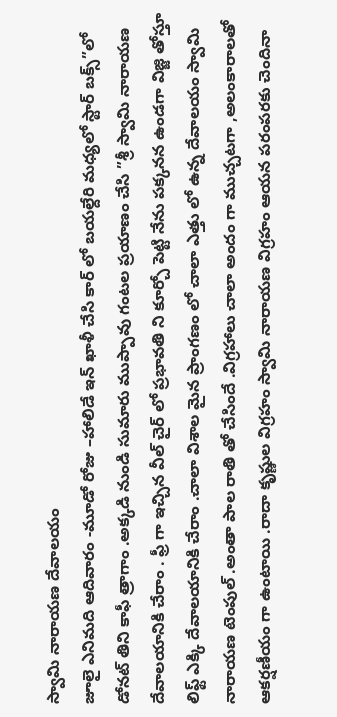స్వామి నారాయణ దేవాలయం
జూలై ఎనిమది ఆదివారం -మూడో రోజు –హాలిడే ఇన్ ఖాళీ చేసి కార్ లో బయల్దేరి మధ్యలో స్టార్ బక్స్”లో డోనట్ తిని కాఫీ త్రాగాం .అక్కడి నుండి సుమారు ముప్పావు గంటల ప్రయాణం చేసి ”శ్రీ స్వామి నారాయణ దేవాలయానికి చేరాం . ఫ్రీ గా ఇచ్చిన వీల్ చైర్ లో ప్రభావతి ని కూర్చో పెట్టి నేను పక్కనన ఉండగా విజ్జి తోస్తూ లిఫ్ట్ ఎక్కి దేవాలయానికి చేరాం .చాలా విశాల మైన ప్రాంగణం లో చాలా ఎత్తు లో ఉన్న దేవాలయం స్వామి నారాయణ టెంపుల్ .అంతా పాల రాతి తో చేసిందే .విగ్రహాలు చాలా అందం గా ముచ్చటగా ,అలంకారాలతో ఆకర్షణీయం గా ఉంటాయి .రాదా కృష్ణుల విగ్రహం స్వామి నారాయణ విగ్రహం ఆయన పరంపరకు చెందినా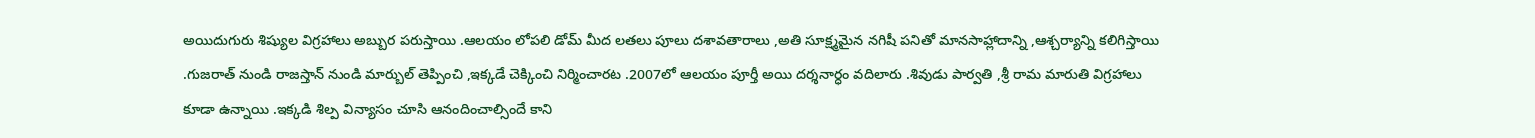అయిదుగురు శిష్యుల విగ్రహాలు అబ్బుర పరుస్తాయి .ఆలయం లోపలి డోమ్ మీద లతలు పూలు దశావతారాలు ,అతి సూక్ష్మమైన నగిషీ పనితో మానసాహ్లాదాన్ని ,ఆశ్చర్యాన్ని కలిగిస్తాయి .గుజరాత్ నుండి రాజస్తాన్ నుండి మార్బుల్ తెప్పించి ,ఇక్కడే చెక్కించి నిర్మించారట .2007లో ఆలయం పూర్తీ అయి దర్శనార్ధం వదిలారు .శివుడు పార్వతి ,శ్రీ రామ మారుతి విగ్రహాలు కూడా ఉన్నాయి .ఇక్కడి శిల్ప విన్యాసం చూసి ఆనందించాల్సిందే కాని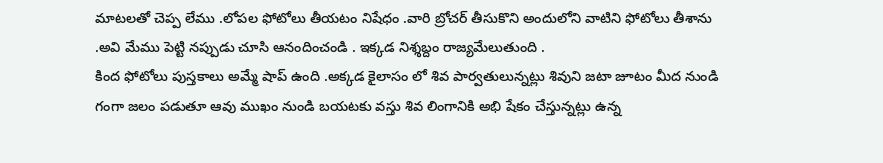మాటలతో చెప్ప లేము .లోపల ఫోటోలు తీయటం నిషేధం .వారి బ్రోచర్ తీసుకొని అందులోని వాటిని ఫోటోలు తీశాను .అవి మేము పెట్టి నప్పుడు చూసి ఆనందించండి . ఇక్కడ నిశ్శబ్దం రాజ్యమేలుతుంది .
కింద ఫోటోలు పుస్తకాలు అమ్మే షాప్ ఉంది .అక్కడ కైలాసం లో శివ పార్వతులున్నట్లు శివుని జటా జూటం మీద నుండి గంగా జలం పడుతూ ఆవు ముఖం నుండి బయటకు వస్తు శివ లింగానికి అభి షేకం చేస్తున్నట్లు ఉన్న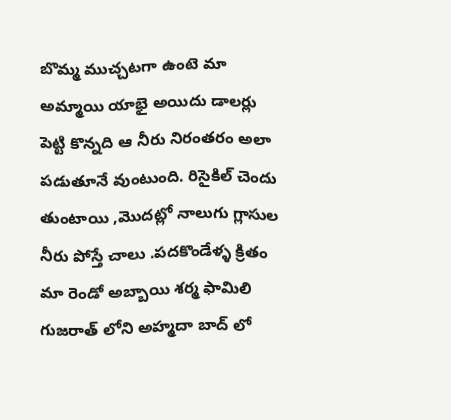బొమ్మ ముచ్చటగా ఉంటె మా అమ్మాయి యాభై అయిదు డాలర్లు పెట్టి కొన్నది ఆ నీరు నిరంతరం అలా పడుతూనే వుంటుంది. రిసైకిల్ చెందు తుంటాయి ,మొదట్లో నాలుగు గ్లాసుల నీరు పోస్తే చాలు .పదకొండేళ్ళ క్రితం మా రెండో అబ్బాయి శర్మ ఫామిలి గుజరాత్ లోని అహ్మదా బాద్ లో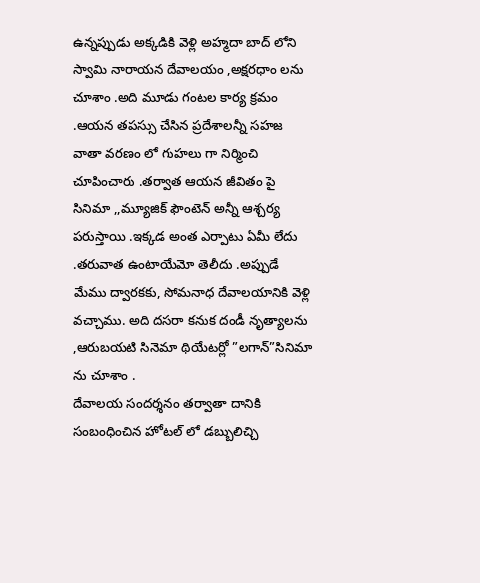ఉన్నప్పుడు అక్కడికి వెళ్లి అహ్మదా బాద్ లోని స్వామి నారాయన దేవాలయం ,అక్షరధాం లను చూశాం .అది మూడు గంటల కార్య క్రమం .ఆయన తపస్సు చేసిన ప్రదేశాలన్నీ సహజ వాతా వరణం లో గుహలు గా నిర్మించి చూపించారు .తర్వాత ఆయన జీవితం పై సినిమా ,,మ్యూజిక్ ఫౌంటెన్ అన్నీ ఆశ్చర్య పరుస్తాయి .ఇక్కడ అంత ఎర్పాటు ఏమీ లేదు .తరువాత ఉంటాయేమో తెలీదు .అప్పుడే మేము ద్వారకకు, సోమనాధ దేవాలయానికి వెళ్లి వచ్చాము. అది దసరా కనుక దండీ నృత్యాలను ,ఆరుబయటి సినెమా థియేటర్లో ”లగాన్”సినిమా ను చూశాం .
దేవాలయ సందర్శనం తర్వాతా దానికి సంబంధించిన హోటల్ లో డబ్బులిచ్చి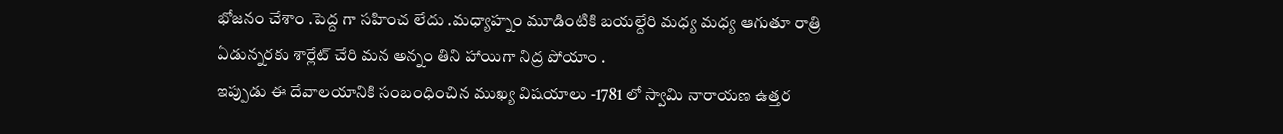భోజనం చేశాం .పెద్ద గా సహించ లేదు .మధ్యాహ్నం మూడింటికి బయల్దేరి మధ్య మధ్య ఆగుతూ రాత్రి ఏడున్నరకు శార్లేట్ చేరి మన అన్నం తిని హాయిగా నిద్ర పోయాం .
ఇప్పుడు ఈ దేవాలయానికి సంబంధించిన ముఖ్య విషయాలు -1781 లో స్వామి నారాయణ ఉత్తర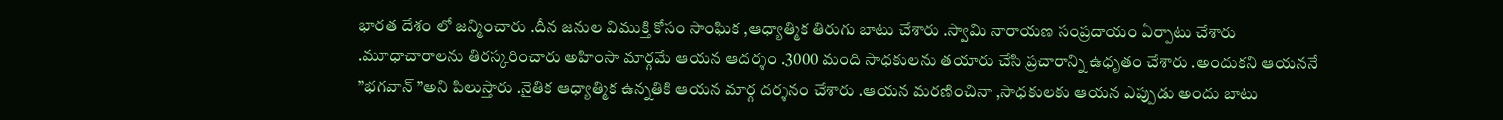భారత దేశం లో జన్మించారు .దీన జనుల విముక్తి కోసం సాంఘిక ,ఆధ్యాత్మిక తిరుగు బాటు చేశారు .స్వామి నారాయణ సంప్రదాయం ఏర్పాటు చేశారు .మూధాచారాలను తిరస్కరించారు అహింసా మార్గమే ఆయన ఆదర్శం .3000 మంది సాధకులను తయారు చేసి ప్రచారాన్ని ఉధృతం చేశారు .అందుకని ఆయననే ”భగవాన్ ”అని పిలుస్తారు .నైతిక ఆధ్యాత్మిక ఉన్నతికి ఆయన మార్గ దర్శనం చేశారు .ఆయన మరణించినా ,సాధకులకు ఆయన ఎప్పుడు అందు బాటు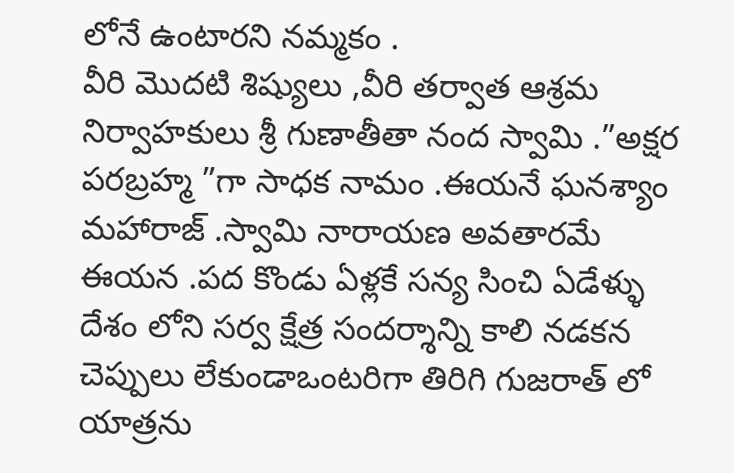లోనే ఉంటారని నమ్మకం .
వీరి మొదటి శిష్యులు ,వీరి తర్వాత ఆశ్రమ నిర్వాహకులు శ్రీ గుణాతీతా నంద స్వామి .”అక్షర పరబ్రహ్మ ”గా సాధక నామం .ఈయనే ఘనశ్యాం మహారాజ్ .స్వామి నారాయణ అవతారమే ఈయన .పద కొండు ఏళ్లకే సన్య సించి ఏడేళ్ళు దేశం లోని సర్వ క్షేత్ర సందర్శాన్ని కాలి నడకన చెప్పులు లేకుండాఒంటరిగా తిరిగి గుజరాత్ లో యాత్రను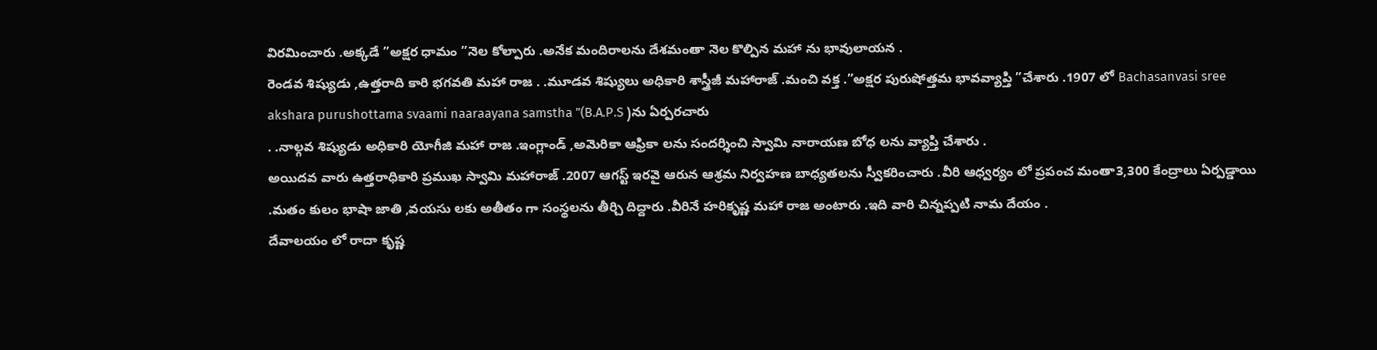విరమించారు .అక్కడే ”అక్షర ధామం ”నెల కోల్పారు .అనేక మందిరాలను దేశమంతా నెల కొల్పిన మహా ను భావులాయన .
రెండవ శిష్యుడు ,ఉత్తరాది కారి భగవతి మహా రాజ . .మూడవ శిష్యులు అధికారి శాస్త్రీజీ మహారాజ్ .మంచి వక్త .”అక్షర పురుషోత్తమ భావవ్యాప్తి ”చేశారు .1907 లో Bachasanvasi sree akshara purushottama svaami naaraayana samstha ”(B.A.P.S )ను ఏర్పరచారు
. .నాల్గవ శిష్యుడు అధికారి యోగీజి మహా రాజ .ఇంగ్లాండ్ ,అమెరికా ఆఫ్రికా లను సందర్శించి స్వామి నారాయణ బోధ లను వ్యాప్తి చేశారు .
అయిదవ వారు ఉత్తరాధికారి ప్రముఖ స్వామి మహారాజ్ .2007 ఆగస్ట్ ఇరవై ఆరున ఆశ్రమ నిర్వహణ బాధ్యతలను స్వీకరించారు .వీరి ఆధ్వర్యం లో ప్రపంచ మంతా3,300 కేంద్రాలు ఏర్పడ్డాయి .మతం కులం భాషా జాతి ,వయసు లకు అతీతం గా సంస్థలను తీర్చి దిద్దారు .వీరినే హరికృష్ణ మహా రాజ అంటారు .ఇది వారి చిన్నప్పటి నామ దేయం .
దేవాలయం లో రాదా కృష్ణ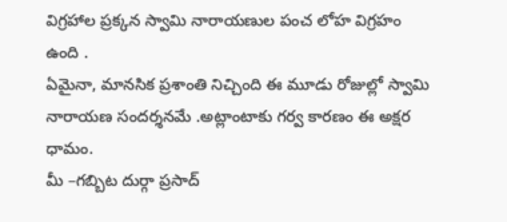విగ్రహాల ప్రక్కన స్వామి నారాయణుల పంచ లోహ విగ్రహం ఉంది .
ఏమైనా, మానసిక ప్రశాంతి నిచ్చింది ఈ మూడు రోజుల్లో స్వామి నారాయణ సందర్శనమే .అట్లాంటాకు గర్వ కారణం ఈ అక్షర ధామం.
మీ –గబ్బిట దుర్గా ప్రసాద్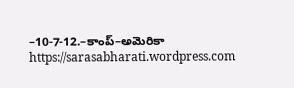–10-7-12.–కాంప్–అమెరికా
https://sarasabharati.wordpress.com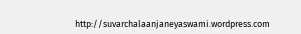http://suvarchalaanjaneyaswami.wordpress.com